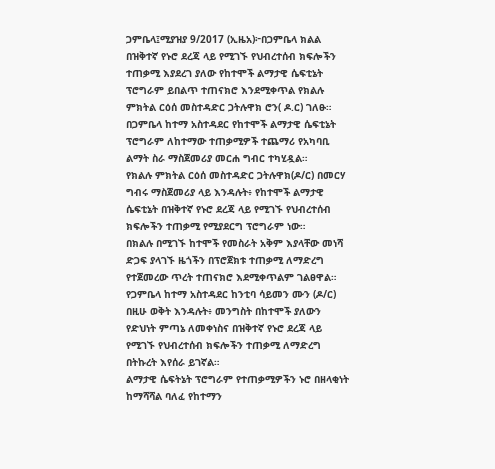ጋምቤላ፤ሚያዝያ 9/2017 (ኢዜአ)፦በጋምቤላ ክልል በዝቅተኛ የኑሮ ደረጃ ላይ የሚገኙ የህብረተሰብ ክፍሎችን ተጠቃሚ እያደረገ ያለው የከተሞች ልማታዊ ሴፍቲኔት ፕሮግራም ይበልጥ ተጠናክሮ እንደሚቀጥል የክልሉ ምክትል ርዕሰ መስተዳድር ጋትሉዋክ ሮን( ዶ.ር) ገለፁ።
በጋምቤላ ከተማ አስተዳደር የከተሞች ልማታዊ ሴፍቲኔት ፕሮግራም ለከተማው ተጠቃሚዎች ተጨማሪ የአካባቢ ልማት ስራ ማስጀመሪያ መርሐ ግብር ተካሂዷል።
የክልሉ ምክትል ርዕሰ መስተዳድር ጋትሉዋክ(ዶ/ር) በመርሃ ግብሩ ማስጀመሪያ ላይ እንዳሉት፥ የከተሞች ልማታዊ ሴፍቲኔት በዝቅተኛ የኑሮ ደረጃ ላይ የሚገኙ የህብረተሰብ ክፍሎችን ተጠቃሚ የሚያደርግ ፕሮግራም ነው።
በክልሉ በሚገኙ ከተሞች የመስራት አቅም እያላቸው መነሻ ድጋፍ ያላገኙ ዜጎችን በፕሮጀክቱ ተጠቃሚ ለማድረግ የተጀመረው ጥረት ተጠናክሮ እደሚቀጥልም ገልፀዋል።
የጋምቤላ ከተማ አስተዳደር ከንቲባ ሳይመን ሙን (ዶ/ር) በዚሁ ወቅት እንዳሉት፥ መንግስት በከተሞች ያለውን የድህነት ምጣኔ ለመቀነስና በዝቅተኛ የኑሮ ደረጃ ላይ የሚገኙ የህብረተሰብ ክፍሎችን ተጠቃሚ ለማድረግ በትኩረት እየሰራ ይገኛል።
ልማታዊ ሴፍትኔት ፕሮግራም የተጠቃሚዎችን ኑሮ በዘላቂነት ከማሻሻል ባለፈ የከተማን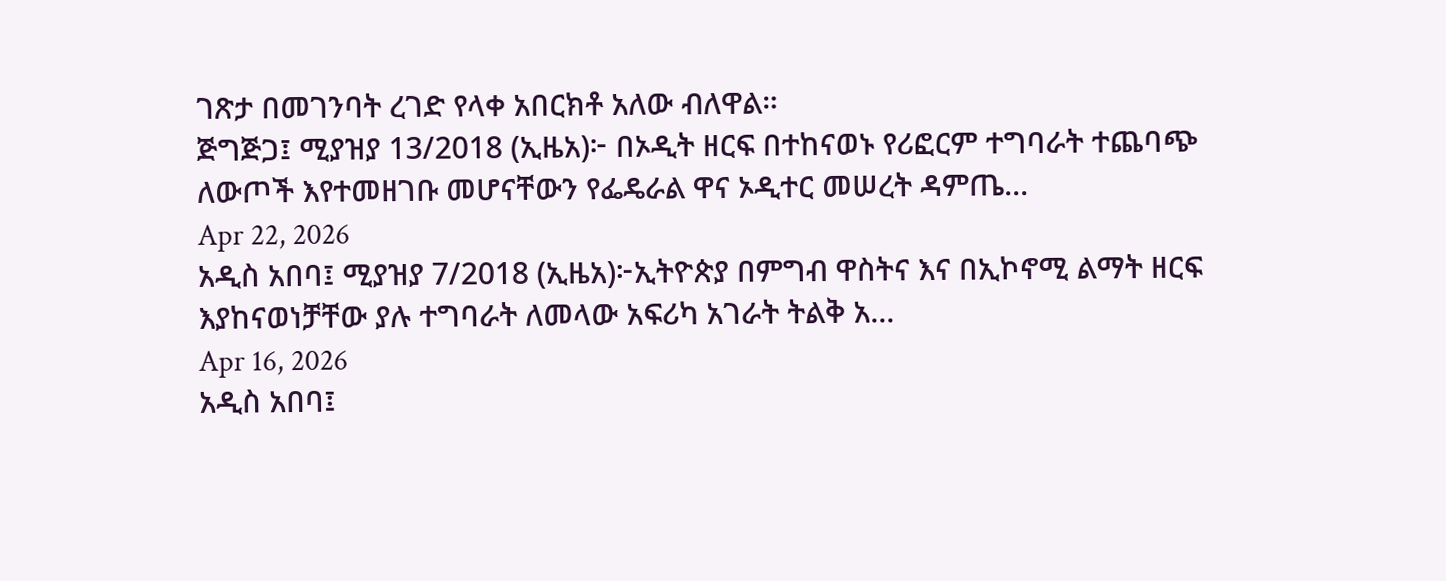ገጽታ በመገንባት ረገድ የላቀ አበርክቶ አለው ብለዋል።
ጅግጅጋ፤ ሚያዝያ 13/2018 (ኢዜአ)፦ በኦዲት ዘርፍ በተከናወኑ የሪፎርም ተግባራት ተጨባጭ ለውጦች እየተመዘገቡ መሆናቸውን የፌዴራል ዋና ኦዲተር መሠረት ዳምጤ...
Apr 22, 2026
አዲስ አበባ፤ ሚያዝያ 7/2018 (ኢዜአ)፦ኢትዮጵያ በምግብ ዋስትና እና በኢኮኖሚ ልማት ዘርፍ እያከናወነቻቸው ያሉ ተግባራት ለመላው አፍሪካ አገራት ትልቅ አ...
Apr 16, 2026
አዲስ አበባ፤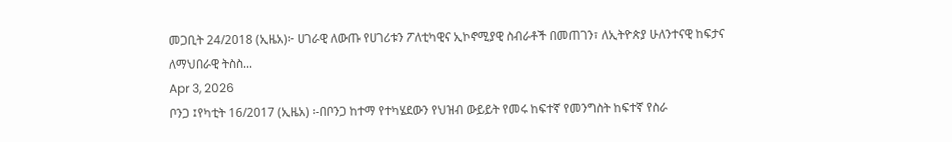መጋቢት 24/2018 (ኢዜአ)፦ ሀገራዊ ለውጡ የሀገሪቱን ፖለቲካዊና ኢኮኖሚያዊ ስብራቶች በመጠገን፣ ለኢትዮጵያ ሁለንተናዊ ከፍታና ለማህበራዊ ትስስ...
Apr 3, 2026
ቦንጋ ፤የካቲት 16/2017 (ኢዜአ) ፡-በቦንጋ ከተማ የተካሄደውን የህዝብ ውይይት የመሩ ከፍተኛ የመንግስት ከፍተኛ የስራ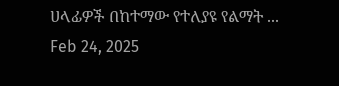ሀላፊዎች በከተማው የተለያዩ የልማት ...
Feb 24, 2025